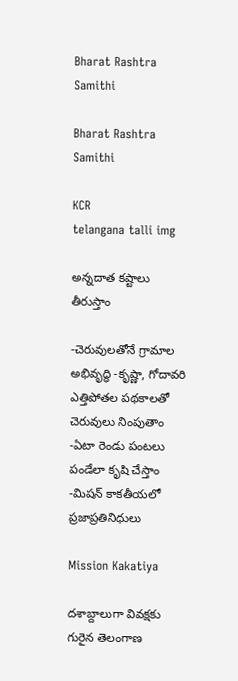Bharat Rashtra Samithi

Bharat Rashtra Samithi

KCR
telangana talli img

అన్నదాత కష్టాలు తీరుస్తాం

-చెరువులతోనే గ్రామాల అభివృద్ధి -కృష్ణా, గోదావరి ఎత్తిపోతల పథకాలతో చెరువులు నింపుతాం -ఏటా రెండు పంటలు పండేలా కృషి చేస్తాం -మిషన్ కాకతీయలో ప్రజాప్రతినిధులు

Mission Kakatiya

దశాబ్దాలుగా వివక్షకు గురైన తెలంగాణ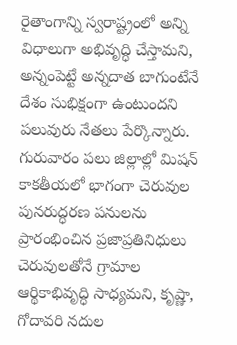రైతాంగాన్ని స్వరాష్ట్రంలో అన్ని విధాలుగా అభివృద్ధి చేస్తామని, అన్నంపెట్టే అన్నదాత బాగుంటేనే దేశం సుభిక్షంగా ఉంటుందని పలువురు నేతలు పేర్కొన్నారు. గురువారం పలు జిల్లాల్లో మిషన్ కాకతీయలో భాగంగా చెరువుల పునరుద్ధరణ పనులను ప్రారంభించిన ప్రజాప్రతినిధులు చెరువులతోనే గ్రామాల ఆర్థికాభివృద్ధి సాధ్యమని, కృష్ణా, గోదావరి నదుల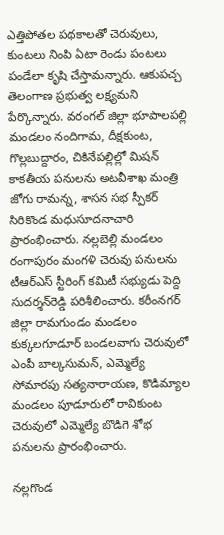ఎత్తిపోతల పథకాలతో చెరువులు, కుంటలు నింపి ఏటా రెండు పంటలు పండేలా కృషి చేస్తామన్నారు. ఆకుపచ్చ తెలంగాణ ప్రభుత్వ లక్ష్యమని పేర్కొన్నారు. వరంగల్ జిల్లా భూపాలపల్లి మండలం నందిగామ, దీక్షకుంట, గొల్లబుద్దారం, చికినేపల్లిల్లో మిషన్ కాకతీయ పనులను అటవీశాఖ మంత్రి జోగు రామన్న, శాసన సభ స్పీకర్ సిరికొండ మధుసూదనాచారి ప్రారంభించారు. నల్లబెల్లి మండలం రంగాపురం మంగళి చెరువు పనులను టీఆర్‌ఎస్ స్టీరింగ్ కమిటీ సభ్యుడు పెద్ది సుదర్శన్‌రెడ్డి పరిశీలించారు. కరీంనగర్ జిల్లా రామగుండం మండలం కుక్కలగూడూర్ బండలవాగు చెరువులో ఎంపీ బాల్కసుమన్, ఎమ్మెల్యే సోమారపు సత్యనారాయణ, కొడిమ్యాల మండలం పూడూరులో రావికుంట చెరువులో ఎమ్మెల్యే బొడిగె శోభ పనులను ప్రారంభించారు.

నల్లగొండ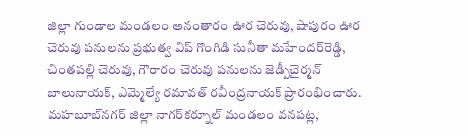జిల్లా గుండాల మండలం అనంతారం ఊర చెరువు, షాపురం ఊర చెరువు పనులను ప్రభుత్వ విప్ గొంగిడి సునీతా మహేందర్‌రెడ్డి, చింతపల్లి చెరువు, గౌరారం చెరువు పనులను జెడ్పీచైర్మన్ బాలునాయక్, ఎమ్మెల్యే రమావత్ రవీంద్రనాయక్ ప్రారంభించారు. మహబూబ్‌నగర్ జిల్లా నాగర్‌కర్నూల్ మండలం వనపట్ల,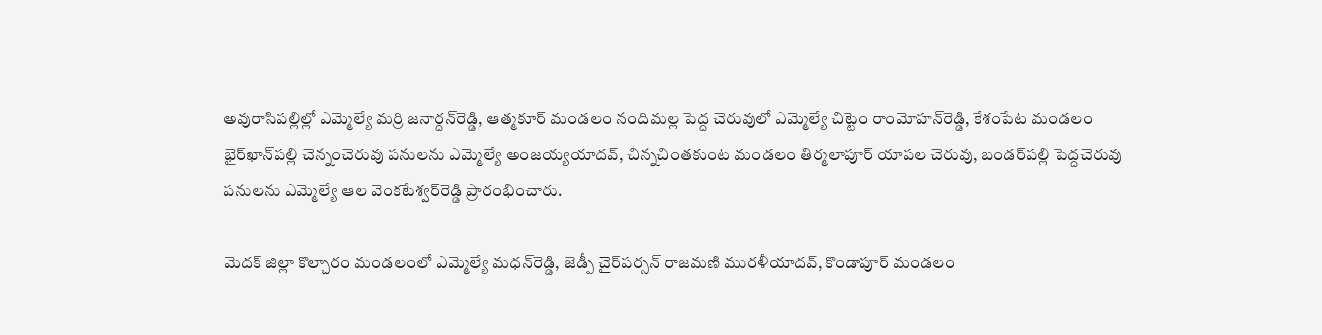అవురాసిపల్లిల్లో ఎమ్మెల్యే మర్రి జనార్దన్‌రెడ్డి, ఆత్మకూర్ మండలం నందిమల్ల పెద్ద చెరువులో ఎమ్మెల్యే చిట్టెం రాంమోహన్‌రెడ్డి, కేశంపేట మండలం భైర్‌ఖాన్‌పల్లి చెన్నంచెరువు పనులను ఎమ్మెల్యే అంజయ్యయాదవ్, చిన్నచింతకుంట మండలం తిర్మలాపూర్ యాపల చెరువు, బండర్‌పల్లి పెద్దచెరువు పనులను ఎమ్మెల్యే ఆల వెంకటేశ్వర్‌రెడ్డి ప్రారంభించారు.

మెదక్ జిల్లా కొల్చారం మండలంలో ఎమ్మెల్యే మధన్‌రెడ్డి, జెడ్పీ చైర్‌పర్సన్ రాజమణి మురళీయాదవ్, కొండాపూర్ మండలం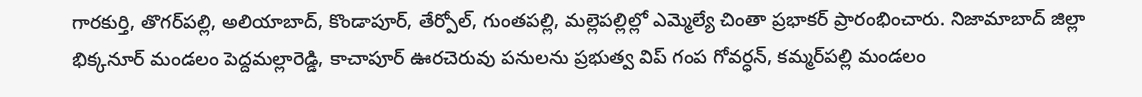గారకుర్తి, తొగర్‌పల్లి, అలియాబాద్, కొండాపూర్, తేర్పోల్, గుంతపల్లి, మల్లెపల్లిల్లో ఎమ్మెల్యే చింతా ప్రభాకర్ ప్రారంభించారు. నిజామాబాద్ జిల్లా భిక్కనూర్ మండలం పెద్దమల్లారెడ్డి, కాచాపూర్ ఊరచెరువు పనులను ప్రభుత్వ విప్ గంప గోవర్ధన్, కమ్మర్‌పల్లి మండలం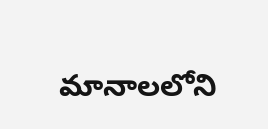మానాలలోని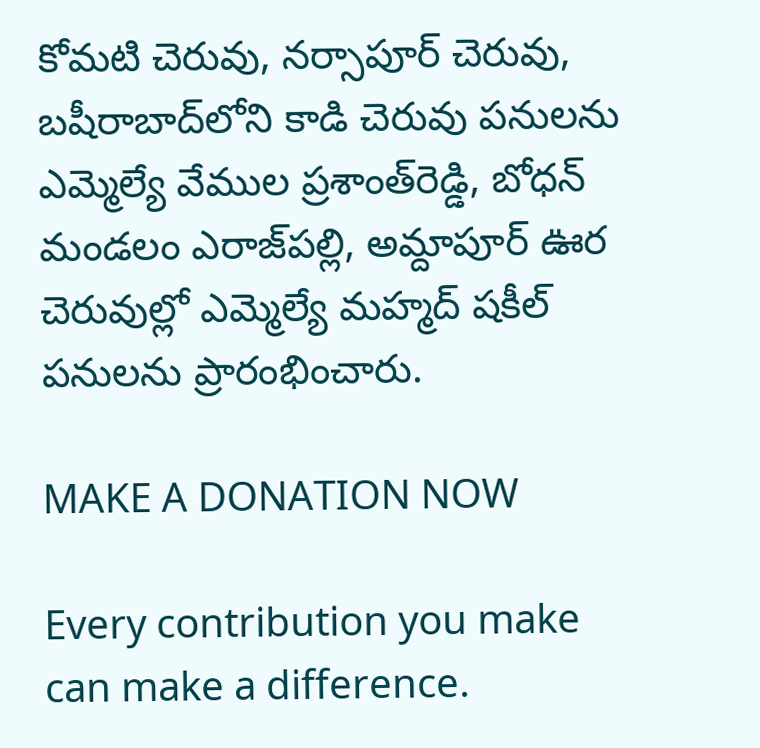కోమటి చెరువు, నర్సాపూర్ చెరువు, బషీరాబాద్‌లోని కాడి చెరువు పనులను ఎమ్మెల్యే వేముల ప్రశాంత్‌రెడ్డి, బోధన్ మండలం ఎరాజ్‌పల్లి, అమ్దాపూర్ ఊర చెరువుల్లో ఎమ్మెల్యే మహ్మద్ షకీల్ పనులను ప్రారంభించారు.

MAKE A DONATION NOW

Every contribution you make can make a difference.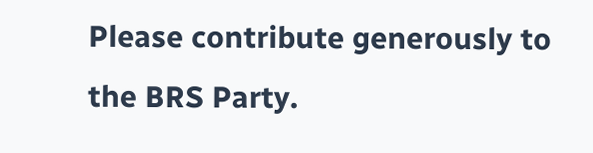Please contribute generously to the BRS Party.